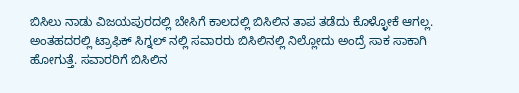ಬಿಸಿಲು ನಾಡು ವಿಜಯಪುರದಲ್ಲಿ ಬೇಸಿಗೆ ಕಾಲದಲ್ಲಿ ಬಿಸಿಲಿನ ತಾಪ ತಡೆದು ಕೊಳ್ಳೋಕೆ ಆಗಲ್ಲ. ಅಂತಹದರಲ್ಲಿ ಟ್ರಾಫಿಕ್ ಸಿಗ್ನಲ್ ನಲ್ಲಿ ಸವಾರರು ಬಿಸಿಲಿನಲ್ಲಿ ನಿಲ್ಲೋದು ಅಂದ್ರೆ ಸಾಕ ಸಾಕಾಗಿ ಹೋಗುತ್ತೆ. ಸವಾರರಿಗೆ ಬಿಸಿಲಿನ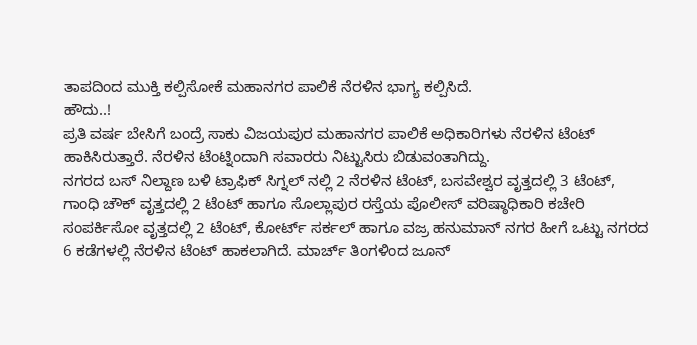ತಾಪದಿಂದ ಮುಕ್ತಿ ಕಲ್ಪಿಸೋಕೆ ಮಹಾನಗರ ಪಾಲಿಕೆ ನೆರಳಿನ ಭಾಗ್ಯ ಕಲ್ಪಿಸಿದೆ.
ಹೌದು..!
ಪ್ರತಿ ವರ್ಷ ಬೇಸಿಗೆ ಬಂದ್ರೆ ಸಾಕು ವಿಜಯಪುರ ಮಹಾನಗರ ಪಾಲಿಕೆ ಅಧಿಕಾರಿಗಳು ನೆರಳಿನ ಟೆಂಟ್ ಹಾಕಿಸಿರುತ್ತಾರೆ. ನೆರಳಿನ ಟೆಂಟ್ನಿಂದಾಗಿ ಸವಾರರು ನಿಟ್ಟುಸಿರು ಬಿಡುವಂತಾಗಿದ್ದು.
ನಗರದ ಬಸ್ ನಿಲ್ದಾಣ ಬಳಿ ಟ್ರಾಫಿಕ್ ಸಿಗ್ನಲ್ ನಲ್ಲಿ 2 ನೆರಳಿನ ಟೆಂಟ್, ಬಸವೇಶ್ವರ ವೃತ್ತದಲ್ಲಿ 3 ಟೆಂಟ್, ಗಾಂಧಿ ಚೌಕ್ ವೃತ್ತದಲ್ಲಿ 2 ಟೆಂಟ್ ಹಾಗೂ ಸೊಲ್ಲಾಪುರ ರಸ್ತೆಯ ಪೊಲೀಸ್ ವರಿಷ್ಠಾಧಿಕಾರಿ ಕಚೇರಿ ಸಂಪರ್ಕಿಸೋ ವೃತ್ತದಲ್ಲಿ 2 ಟೆಂಟ್, ಕೋರ್ಟ್ ಸರ್ಕಲ್ ಹಾಗೂ ವಜ್ರ ಹನುಮಾನ್ ನಗರ ಹೀಗೆ ಒಟ್ಟು ನಗರದ 6 ಕಡೆಗಳಲ್ಲಿ ನೆರಳಿನ ಟೆಂಟ್ ಹಾಕಲಾಗಿದೆ. ಮಾರ್ಚ್ ತಿಂಗಳಿಂದ ಜೂನ್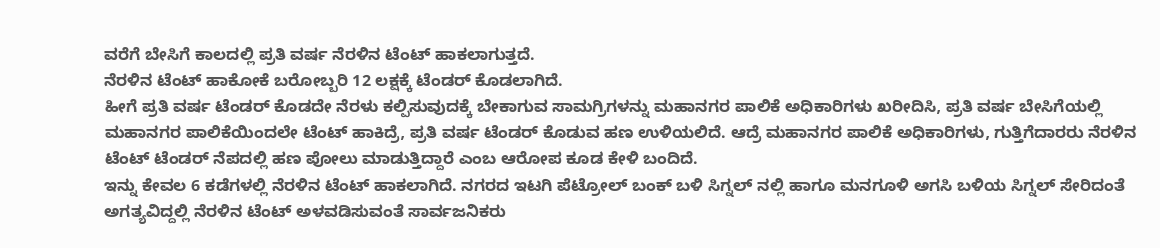ವರೆಗೆ ಬೇಸಿಗೆ ಕಾಲದಲ್ಲಿ ಪ್ರತಿ ವರ್ಷ ನೆರಳಿನ ಟೆಂಟ್ ಹಾಕಲಾಗುತ್ತದೆ.
ನೆರಳಿನ ಟೆಂಟ್ ಹಾಕೋಕೆ ಬರೋಬ್ಬರಿ 12 ಲಕ್ಷಕ್ಕೆ ಟೆಂಡರ್ ಕೊಡಲಾಗಿದೆ.
ಹೀಗೆ ಪ್ರತಿ ವರ್ಷ ಟೆಂಡರ್ ಕೊಡದೇ ನೆರಳು ಕಲ್ಪಿಸುವುದಕ್ಕೆ ಬೇಕಾಗುವ ಸಾಮಗ್ರಿಗಳನ್ನು ಮಹಾನಗರ ಪಾಲಿಕೆ ಅಧಿಕಾರಿಗಳು ಖರೀದಿಸಿ, ಪ್ರತಿ ವರ್ಷ ಬೇಸಿಗೆಯಲ್ಲಿ ಮಹಾನಗರ ಪಾಲಿಕೆಯಿಂದಲೇ ಟೆಂಟ್ ಹಾಕಿದ್ರೆ, ಪ್ರತಿ ವರ್ಷ ಟೆಂಡರ್ ಕೊಡುವ ಹಣ ಉಳಿಯಲಿದೆ. ಆದ್ರೆ ಮಹಾನಗರ ಪಾಲಿಕೆ ಅಧಿಕಾರಿಗಳು, ಗುತ್ತಿಗೆದಾರರು ನೆರಳಿನ ಟೆಂಟ್ ಟೆಂಡರ್ ನೆಪದಲ್ಲಿ ಹಣ ಪೋಲು ಮಾಡುತ್ತಿದ್ದಾರೆ ಎಂಬ ಆರೋಪ ಕೂಡ ಕೇಳಿ ಬಂದಿದೆ.
ಇನ್ನು ಕೇವಲ 6 ಕಡೆಗಳಲ್ಲಿ ನೆರಳಿನ ಟೆಂಟ್ ಹಾಕಲಾಗಿದೆ. ನಗರದ ಇಟಗಿ ಪೆಟ್ರೋಲ್ ಬಂಕ್ ಬಳಿ ಸಿಗ್ನಲ್ ನಲ್ಲಿ ಹಾಗೂ ಮನಗೂಳಿ ಅಗಸಿ ಬಳಿಯ ಸಿಗ್ನಲ್ ಸೇರಿದಂತೆ ಅಗತ್ಯವಿದ್ದಲ್ಲಿ ನೆರಳಿನ ಟೆಂಟ್ ಅಳವಡಿಸುವಂತೆ ಸಾರ್ವಜನಿಕರು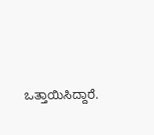ಒತ್ತಾಯಿಸಿದ್ದಾರೆ.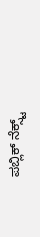ಪಬ್ಲಿಕ್ ನೆಕ್ಸ್ಟ್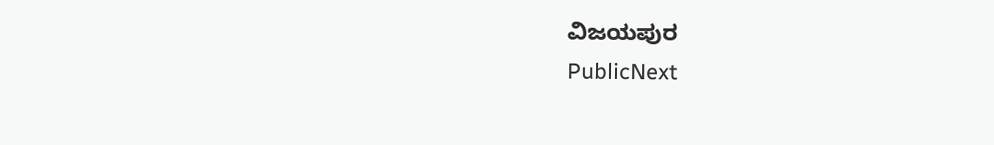ವಿಜಯಪುರ
PublicNext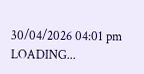30/04/2026 04:01 pm
LOADING...